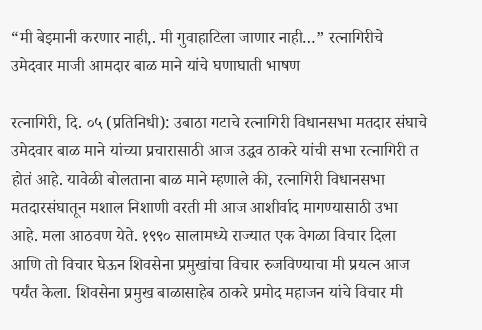“मी बेइमानी करणार नाही,. मी गुवाहाटिला जाणार नाही…” रत्नागिरीचे उमेदवार माजी आमदार बाळ माने यांचे घणाघाती भाषण

रत्नागिरी, दि. ०५ (प्रतिनिधी): उबाठा गटाचे रत्नागिरी विधानसभा मतदार संघाचे उमेदवार बाळ माने यांच्या प्रचारासाठी आज उद्धव ठाकरे यांची सभा रत्नागिरी त होतं आहे. यावेळी बोलताना बाळ माने म्हणाले की, रत्नागिरी विधानसभा मतदारसंघातून मशाल निशाणी वरती मी आज आशीर्वाद मागण्यासाठी उभा आहे. मला आठवण येते. १९९० सालामध्ये राज्यात एक वेगळा विचार दिला आणि तो विचार घेऊन शिवसेना प्रमुखांचा विचार रुजविण्याचा मी प्रयत्न आज पर्यंत केला. शिवसेना प्रमुख बाळासाहेब ठाकरे प्रमोद महाजन यांचे विचार मी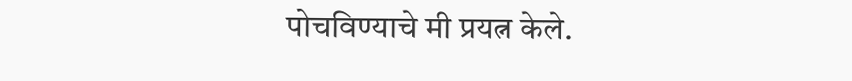पोचविण्याचे मी प्रयत्न केले.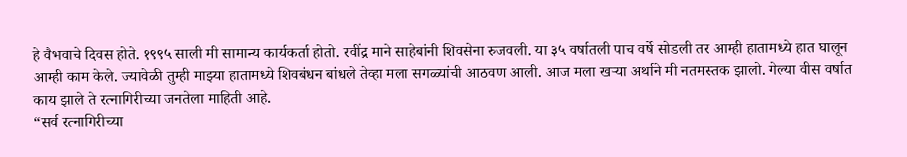हे वैभवाचे दिवस होते. १९९५ साली मी सामान्य कार्यकर्ता होतो. रवींद्र माने साहेबांनी शिवसेना रुजवली. या ३५ वर्षातली पाच वर्षे सोडली तर आम्ही हातामध्ये हात घालून आम्ही काम केले. ज्यावेळी तुम्ही माझ्या हातामध्ये शिवबंधन बांधले तेव्हा मला सगळ्यांची आठवण आली. आज मला खऱ्या अर्थाने मी नतमस्तक झालो. गेल्या वीस वर्षात काय झाले ते रत्नागिरीच्या जनतेला माहिती आहे.
“सर्व रत्नागिरीच्या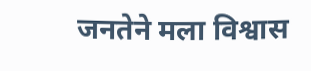जनतेने मला विश्वास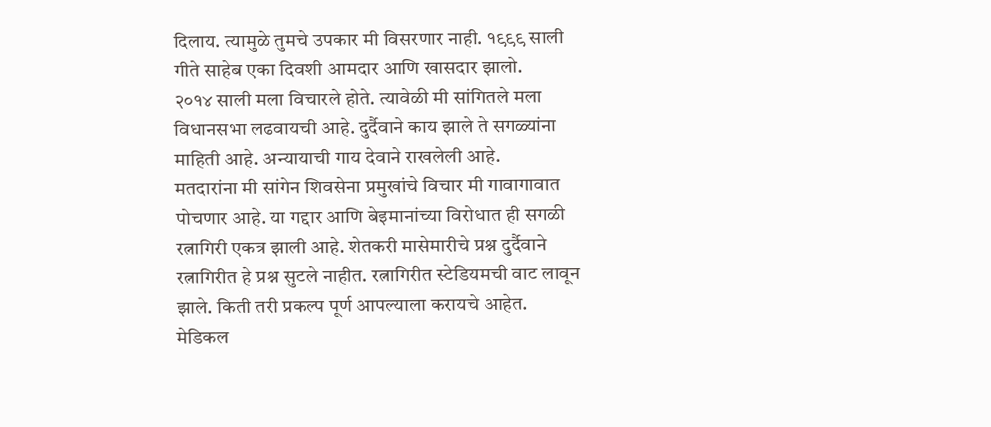दिलाय. त्यामुळे तुमचे उपकार मी विसरणार नाही. १९९९ साली गीते साहेब एका दिवशी आमदार आणि खासदार झालो.
२०१४ साली मला विचारले होते. त्यावेळी मी सांगितले मला विधानसभा लढवायची आहे. दुर्दैवाने काय झाले ते सगळ्यांना माहिती आहे. अन्यायाची गाय देवाने राखलेली आहे.
मतदारांना मी सांगेन शिवसेना प्रमुखांचे विचार मी गावागावात पोचणार आहे. या गद्दार आणि बेइमानांच्या विरोधात ही सगळी रत्नागिरी एकत्र झाली आहे. शेतकरी मासेमारीचे प्रश्न दुर्दैवाने रत्नागिरीत हे प्रश्न सुटले नाहीत. रत्नागिरीत स्टेडियमची वाट लावून झाले. किती तरी प्रकल्प पूर्ण आपल्याला करायचे आहेत.
मेडिकल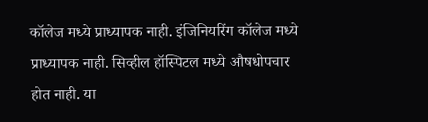कॉलेज मध्ये प्राध्यापक नाही. इंजिनियरिंग कॉलेज मध्ये प्राध्यापक नाही. सिव्हील हॉस्पिटल मध्ये औषधोपचार होत नाही. या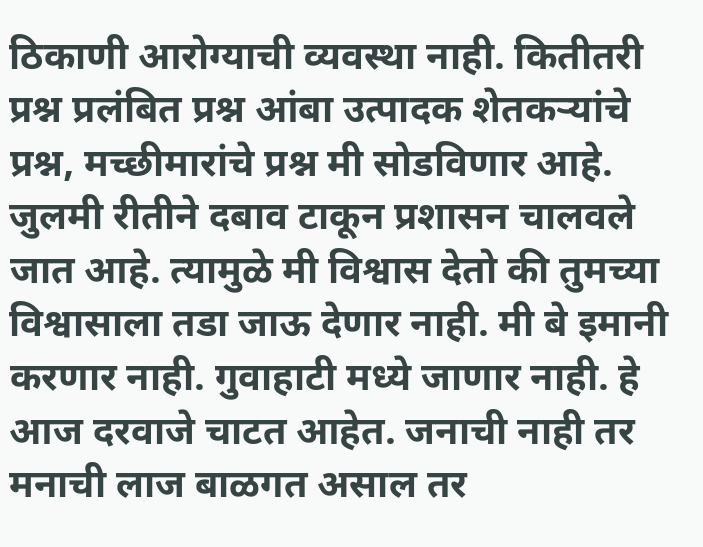ठिकाणी आरोग्याची व्यवस्था नाही. कितीतरी प्रश्न प्रलंबित प्रश्न आंबा उत्पादक शेतकऱ्यांचे प्रश्न, मच्छीमारांचे प्रश्न मी सोडविणार आहे.
जुलमी रीतीने दबाव टाकून प्रशासन चालवले जात आहे. त्यामुळे मी विश्वास देतो की तुमच्या विश्वासाला तडा जाऊ देणार नाही. मी बे इमानी करणार नाही. गुवाहाटी मध्ये जाणार नाही. हे आज दरवाजे चाटत आहेत. जनाची नाही तर मनाची लाज बाळगत असाल तर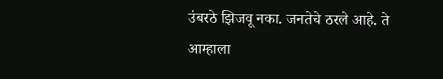उंबरठे झिजवू नका. जनतेचे ठरले आहे. ते आम्हाला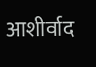आशीर्वाद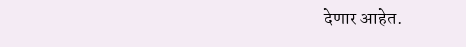देणार आहेत.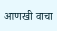आणखी वाचा